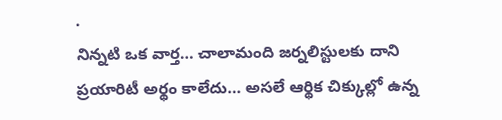.
నిన్నటి ఒక వార్త… చాలామంది జర్నలిస్టులకు దాని ప్రయారిటీ అర్థం కాలేదు… అసలే ఆర్థిక చిక్కుల్లో ఉన్న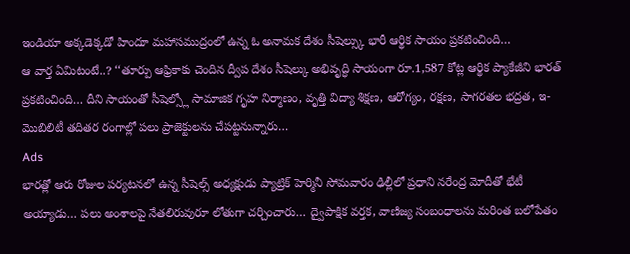ఇండియా అక్కడెక్కడో హిందూ మహాసముద్రంలో ఉన్న ఓ అనామక దేశం సీషెల్స్కు భారీ ఆర్థిక సాయం ప్రకటించింది…
ఆ వార్త ఏమిటంటే..? ‘‘తూర్పు ఆఫ్రికాకు చెందిన ద్వీప దేశం సీషెల్కు అభివృద్ధి సాయంగా రూ.1,587 కోట్ల ఆర్థిక ప్యాకేజీని భారత్ ప్రకటించింది… దీని సాయంతో సీషెల్స్లో సామాజిక గృహ నిర్మాణం, వృత్తి విద్యా శిక్షణ, ఆరోగ్యం, రక్షణ, సాగరతల భద్రత, ఇ-మొబిలిటీ తదితర రంగాల్లో పలు ప్రాజెక్టులను చేపట్టనున్నారు…
Ads
భారత్లో ఆరు రోజుల పర్యటనలో ఉన్న సీషెల్స్ అధ్యక్షుడు ప్యాట్రిక్ హెర్మినీ సోమవారం ఢిల్లీలో ప్రధాని నరేంద్ర మోదీతో భేటీ అయ్యాడు… పలు అంశాలపై నేతలిరువురూ లోతుగా చర్చించారు… ద్వైపాక్షిక వర్తక, వాణిజ్య సంబంధాలను మరింత బలోపేతం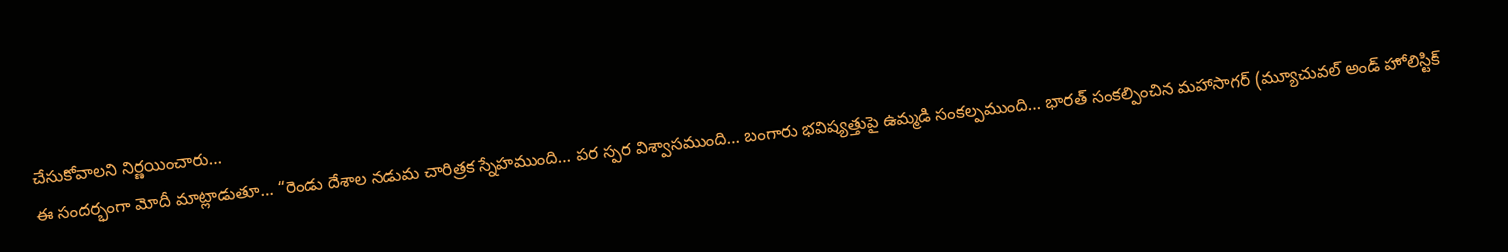చేసుకోవాలని నిర్ణయించారు…
ఈ సందర్భంగా మోదీ మాట్లాడుతూ… “రెండు దేశాల నడుమ చారిత్రక స్నేహముంది… పర స్పర విశ్వాసముంది… బంగారు భవిష్యత్తుపై ఉమ్మడి సంకల్పముంది… భారత్ సంకల్పించిన మహాసాగర్ (మ్యూచువల్ అండ్ హోలిస్టిక్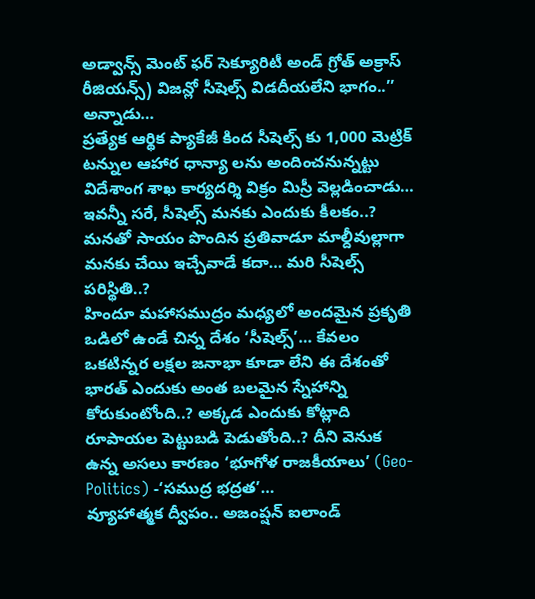అడ్వాన్స్ మెంట్ ఫర్ సెక్యూరిటీ అండ్ గ్రోత్ అక్రాస్ రీజియన్స్) విజన్లో సీషెల్స్ విడదీయలేని భాగం..’’ అన్నాడు…
ప్రత్యేక ఆర్థిక ప్యాకేజీ కింద సీషెల్స్ కు 1,000 మెట్రిక్ టన్నుల ఆహార ధాన్యా లను అందించనున్నట్టు విదేశాంగ శాఖ కార్యదర్శి విక్రం మిస్రీ వెల్లడించాడు… ఇవన్నీ సరే, సీషెల్స్ మనకు ఎందుకు కీలకం..? మనతో సాయం పొందిన ప్రతివాడూ మాల్దీవుల్లాగా మనకు చేయి ఇచ్చేవాడే కదా… మరి సీషెల్స్ పరిస్థితి..?
హిందూ మహాసముద్రం మధ్యలో అందమైన ప్రకృతి ఒడిలో ఉండే చిన్న దేశం ‘సీషెల్స్’… కేవలం ఒకటిన్నర లక్షల జనాభా కూడా లేని ఈ దేశంతో భారత్ ఎందుకు అంత బలమైన స్నేహాన్ని కోరుకుంటోంది..? అక్కడ ఎందుకు కోట్లాది రూపాయల పెట్టుబడి పెడుతోంది..? దీని వెనుక ఉన్న అసలు కారణం ‘భూగోళ రాజకీయాలు’ (Geo-Politics) -‘సముద్ర భద్రత’…
వ్యూహాత్మక ద్వీపం.. అజంప్షన్ ఐలాండ్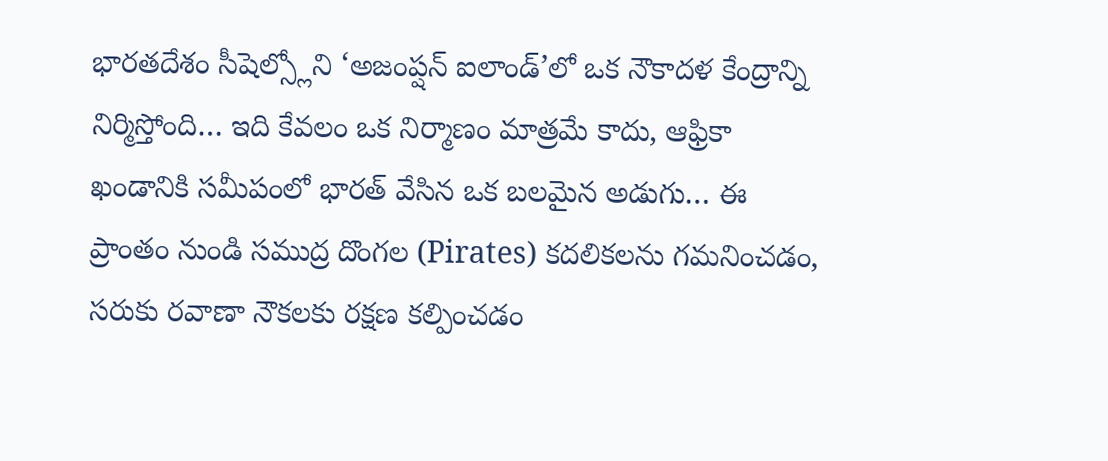భారతదేశం సీషెల్స్లోని ‘అజంప్షన్ ఐలాండ్’లో ఒక నౌకాదళ కేంద్రాన్ని నిర్మిస్తోంది… ఇది కేవలం ఒక నిర్మాణం మాత్రమే కాదు, ఆఫ్రికా ఖండానికి సమీపంలో భారత్ వేసిన ఒక బలమైన అడుగు… ఈ ప్రాంతం నుండి సముద్ర దొంగల (Pirates) కదలికలను గమనించడం, సరుకు రవాణా నౌకలకు రక్షణ కల్పించడం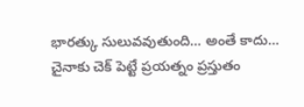భారత్కు సులువవుతుంది… అంతే కాదు…
చైనాకు చెక్ పెట్టే ప్రయత్నం ప్రస్తుతం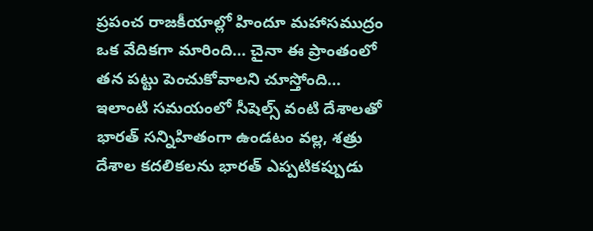ప్రపంచ రాజకీయాల్లో హిందూ మహాసముద్రం ఒక వేదికగా మారింది… చైనా ఈ ప్రాంతంలో తన పట్టు పెంచుకోవాలని చూస్తోంది… ఇలాంటి సమయంలో సీషెల్స్ వంటి దేశాలతో భారత్ సన్నిహితంగా ఉండటం వల్ల, శత్రు దేశాల కదలికలను భారత్ ఎప్పటికప్పుడు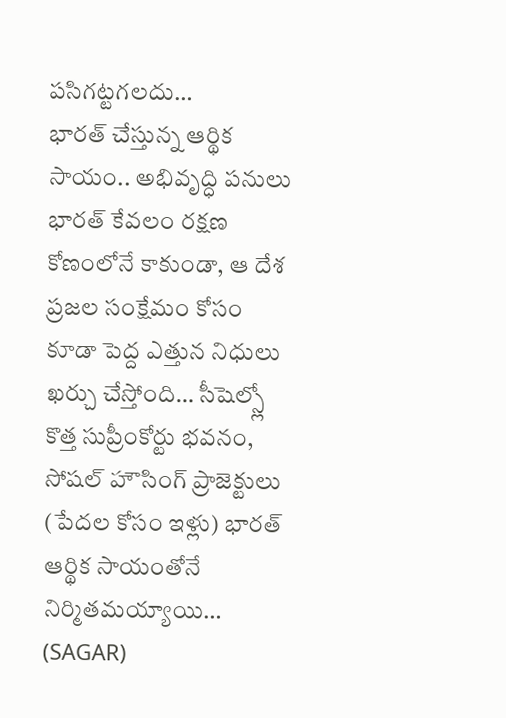పసిగట్టగలదు…
భారత్ చేస్తున్న ఆర్థిక సాయం.. అభివృద్ధి పనులు భారత్ కేవలం రక్షణ కోణంలోనే కాకుండా, ఆ దేశ ప్రజల సంక్షేమం కోసం కూడా పెద్ద ఎత్తున నిధులు ఖర్చు చేస్తోంది… సీషెల్స్లో కొత్త సుప్రీంకోర్టు భవనం, సోషల్ హౌసింగ్ ప్రాజెక్టులు (పేదల కోసం ఇళ్లు) భారత్ ఆర్థిక సాయంతోనే నిర్మితమయ్యాయి… (SAGAR)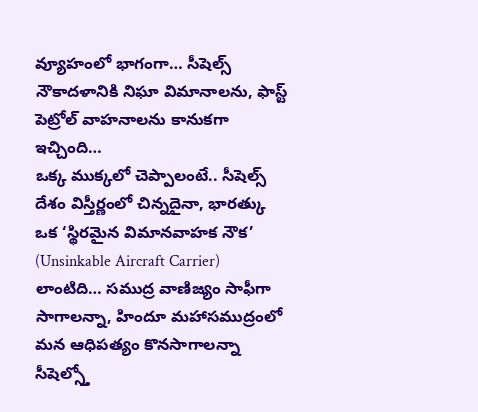వ్యూహంలో భాగంగా… సీషెల్స్ నౌకాదళానికి నిఘా విమానాలను, ఫాస్ట్ పెట్రోల్ వాహనాలను కానుకగా ఇచ్చింది…
ఒక్క ముక్కలో చెప్పాలంటే.. సీషెల్స్ దేశం విస్తీర్ణంలో చిన్నదైనా, భారత్కు ఒక ‘స్థిరమైన విమానవాహక నౌక’ (Unsinkable Aircraft Carrier) లాంటిది… సముద్ర వాణిజ్యం సాఫీగా సాగాలన్నా, హిందూ మహాసముద్రంలో మన ఆధిపత్యం కొనసాగాలన్నా సీషెల్స్తో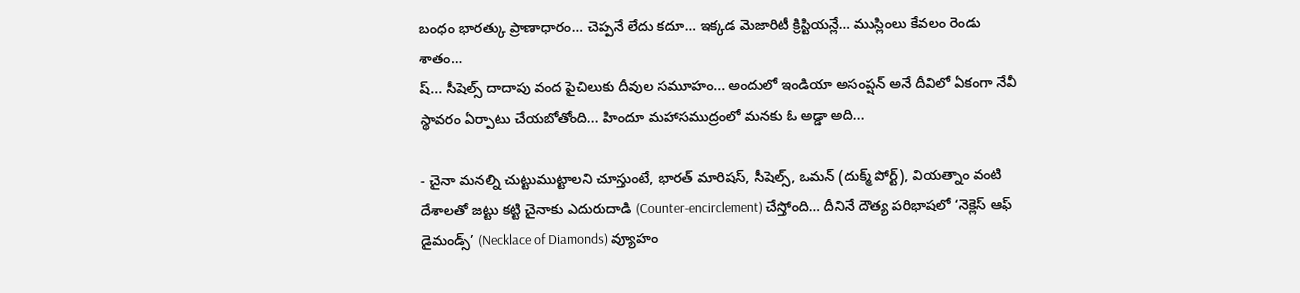బంధం భారత్కు ప్రాణాధారం… చెప్పనే లేదు కదూ… ఇక్కడ మెజారిటీ క్రిస్టియన్లే… ముస్లింలు కేవలం రెండు శాతం…
ష్... సీషెల్స్ దాదాపు వంద పైచిలుకు దీవుల సమూహం... అందులో ఇండియా అసంప్షన్ అనే దీవిలో ఏకంగా నేవీ స్థావరం ఏర్పాటు చేయబోతోంది... హిందూ మహాసముద్రంలో మనకు ఓ అడ్డా అది...

- చైనా మనల్ని చుట్టుముట్టాలని చూస్తుంటే, భారత్ మారిషస్, సీషెల్స్, ఒమన్ (దుక్మ్ పోర్ట్), వియత్నాం వంటి దేశాలతో జట్టు కట్టి చైనాకు ఎదురుదాడి (Counter-encirclement) చేస్తోంది… దీనినే దౌత్య పరిభాషలో ‘నెక్లెస్ ఆఫ్ డైమండ్స్’ (Necklace of Diamonds) వ్యూహం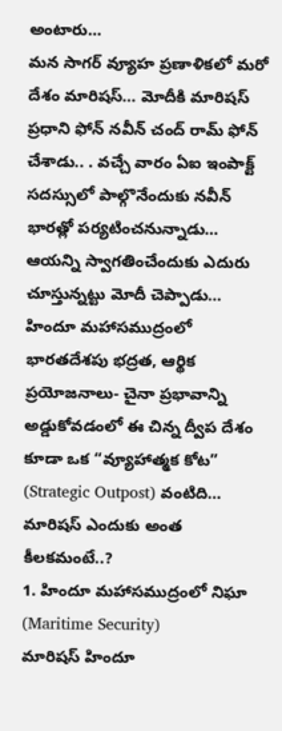అంటారు…
మన సాగర్ వ్యూహ ప్రణాళికలో మరో దేశం మారిషస్… మోదీకి మారిషస్ ప్రధాని ఫోన్ నవీన్ చంద్ రామ్ ఫోన్ చేశాడు.. . వచ్చే వారం ఏఐ ఇంపాక్ట్ సదస్సులో పాల్గొనేందుకు నవీన్ భారత్లో పర్యటించనున్నాడు… ఆయన్ని స్వాగతించేందుకు ఎదురు చూస్తున్నట్టు మోదీ చెప్పాడు…
హిందూ మహాసముద్రంలో భారతదేశపు భద్రత, ఆర్థిక ప్రయోజనాలు- చైనా ప్రభావాన్ని అడ్డుకోవడంలో ఈ చిన్న ద్వీప దేశం కూడా ఒక “వ్యూహాత్మక కోట” (Strategic Outpost) వంటిది… మారిషస్ ఎందుకు అంత కీలకమంటే..?
1. హిందూ మహాసముద్రంలో నిఘా (Maritime Security)
మారిషస్ హిందూ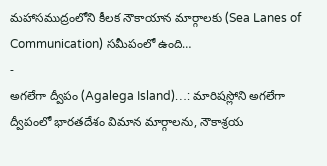మహాసముద్రంలోని కీలక నౌకాయాన మార్గాలకు (Sea Lanes of Communication) సమీపంలో ఉంది…
-
అగలేగా ద్వీపం (Agalega Island)…: మారిషస్లోని అగలేగా ద్వీపంలో భారతదేశం విమాన మార్గాలను, నౌకాశ్రయ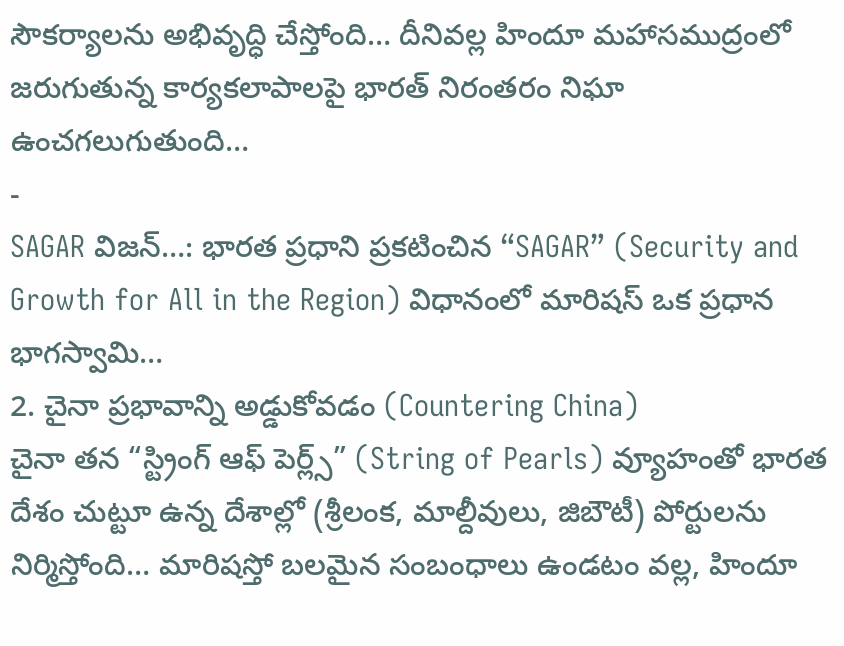సౌకర్యాలను అభివృద్ధి చేస్తోంది… దీనివల్ల హిందూ మహాసముద్రంలో జరుగుతున్న కార్యకలాపాలపై భారత్ నిరంతరం నిఘా ఉంచగలుగుతుంది…
-
SAGAR విజన్…: భారత ప్రధాని ప్రకటించిన “SAGAR” (Security and Growth for All in the Region) విధానంలో మారిషస్ ఒక ప్రధాన భాగస్వామి…
2. చైనా ప్రభావాన్ని అడ్డుకోవడం (Countering China)
చైనా తన “స్ట్రింగ్ ఆఫ్ పెర్ల్స్” (String of Pearls) వ్యూహంతో భారత దేశం చుట్టూ ఉన్న దేశాల్లో (శ్రీలంక, మాల్దీవులు, జిబౌటీ) పోర్టులను నిర్మిస్తోంది… మారిషస్తో బలమైన సంబంధాలు ఉండటం వల్ల, హిందూ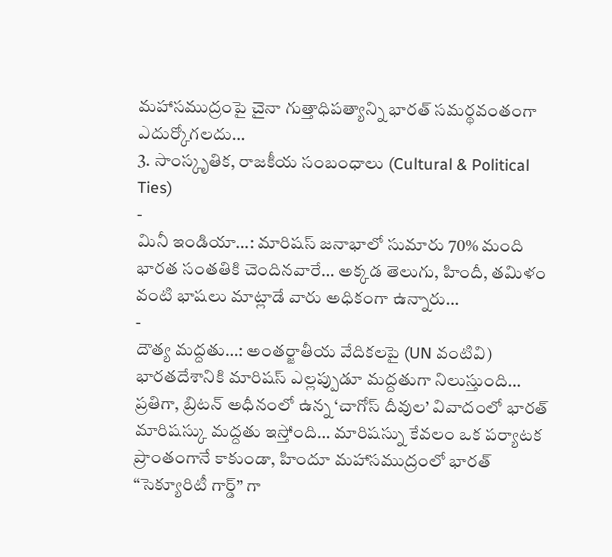మహాసముద్రంపై చైనా గుత్తాధిపత్యాన్ని భారత్ సమర్థవంతంగా ఎదుర్కోగలదు…
3. సాంస్కృతిక, రాజకీయ సంబంధాలు (Cultural & Political Ties)
-
మినీ ఇండియా…: మారిషస్ జనాభాలో సుమారు 70% మంది భారత సంతతికి చెందినవారే… అక్కడ తెలుగు, హిందీ, తమిళం వంటి భాషలు మాట్లాడే వారు అధికంగా ఉన్నారు…
-
దౌత్య మద్దతు…: అంతర్జాతీయ వేదికలపై (UN వంటివి) భారతదేశానికి మారిషస్ ఎల్లప్పుడూ మద్దతుగా నిలుస్తుంది… ప్రతిగా, బ్రిటన్ అధీనంలో ఉన్న ‘చాగోస్ దీవుల’ వివాదంలో భారత్ మారిషస్కు మద్దతు ఇస్తోంది… మారిషస్ను కేవలం ఒక పర్యాటక ప్రాంతంగానే కాకుండా, హిందూ మహాసముద్రంలో భారత్ “సెక్యూరిటీ గార్డ్” గా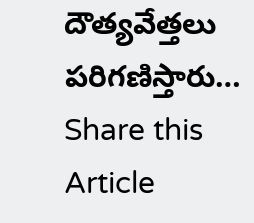దౌత్యవేత్తలు పరిగణిస్తారు…
Share this Article